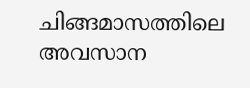ചിങ്ങമാസത്തിലെ അവസാന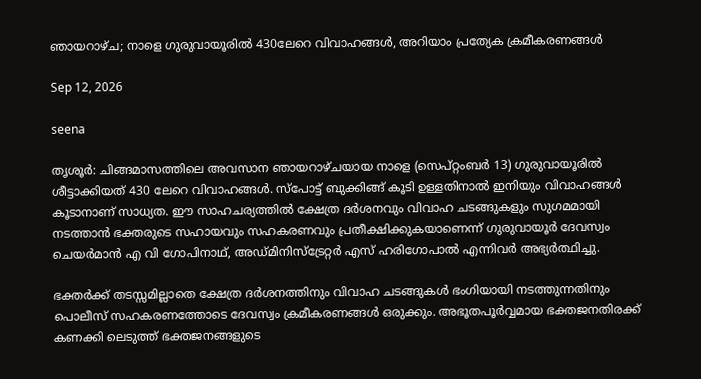ഞായറാഴ്ച; നാളെ ഗുരുവായൂരില്‍ 430ലേറെ വിവാഹങ്ങള്‍, അറിയാം പ്രത്യേക ക്രമീകരണങ്ങള്‍

Sep 12, 2026

seena

തൃശൂര്‍: ചിങ്ങമാസത്തിലെ അവസാന ഞായറാഴ്ചയായ നാളെ (സെപ്റ്റംബര്‍ 13) ഗുരുവായൂരില്‍ ശീട്ടാക്കിയത് 430 ലേറെ വിവാഹങ്ങള്‍. സ്‌പോട്ട് ബുക്കിങ്ങ് കൂടി ഉള്ളതിനാല്‍ ഇനിയും വിവാഹങ്ങള്‍ കൂടാനാണ് സാധ്യത. ഈ സാഹചര്യത്തില്‍ ക്ഷേത്ര ദര്‍ശനവും വിവാഹ ചടങ്ങുകളും സുഗമമായി നടത്താന്‍ ഭക്തരുടെ സഹായവും സഹകരണവും പ്രതീക്ഷിക്കുകയാണെന്ന് ഗുരുവായൂര്‍ ദേവസ്വം ചെയര്‍മാന്‍ എ വി ഗോപിനാഥ്, അഡ്മിനിസ്‌ട്രേറ്റര്‍ എസ് ഹരിഗോപാല്‍ എന്നിവര്‍ അഭ്യര്‍ത്ഥിച്ചു.

ഭക്തര്‍ക്ക് തടസ്സമില്ലാതെ ക്ഷേത്ര ദര്‍ശനത്തിനും വിവാഹ ചടങ്ങുകള്‍ ഭംഗിയായി നടത്തുന്നതിനും പൊലീസ് സഹകരണത്തോടെ ദേവസ്വം ക്രമീകരണങ്ങള്‍ ഒരുക്കും. അഭൂതപൂര്‍വ്വമായ ഭക്തജനതിരക്ക് കണക്കി ലെടുത്ത് ഭക്തജനങ്ങളുടെ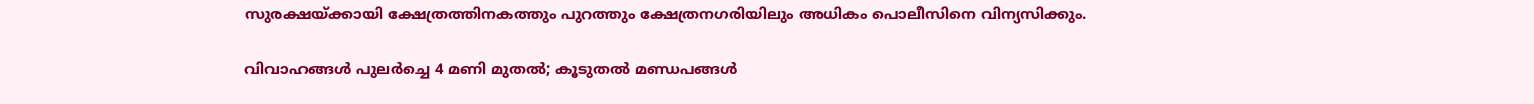സുരക്ഷയ്ക്കായി ക്ഷേത്രത്തിനകത്തും പുറത്തും ക്ഷേത്രനഗരിയിലും അധികം പൊലീസിനെ വിന്യസിക്കും.

വിവാഹങ്ങള്‍ പുലര്‍ച്ചെ 4 മണി മുതല്‍; കൂടുതല്‍ മണ്ഡപങ്ങള്‍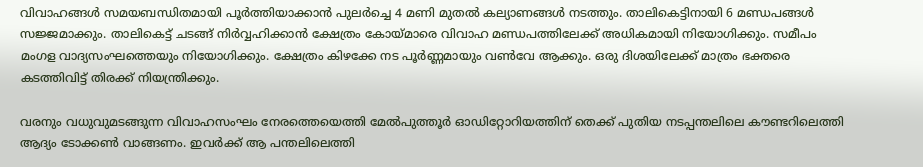വിവാഹങ്ങള്‍ സമയബന്ധിതമായി പൂര്‍ത്തിയാക്കാന്‍ പുലര്‍ച്ചെ 4 മണി മുതല്‍ കല്യാണങ്ങള്‍ നടത്തും. താലികെട്ടിനായി 6 മണ്ഡപങ്ങള്‍ സജ്ജമാക്കും. താലികെട്ട് ചടങ്ങ് നിര്‍വ്വഹിക്കാന്‍ ക്ഷേത്രം കോയ്മാരെ വിവാഹ മണ്ഡപത്തിലേക്ക് അധികമായി നിയോഗിക്കും. സമീപം മംഗള വാദ്യസംഘത്തെയും നിയോഗിക്കും. ക്ഷേത്രം കിഴക്കേ നട പൂര്‍ണ്ണമായും വണ്‍വേ ആക്കും. ഒരു ദിശയിലേക്ക് മാത്രം ഭക്തരെ കടത്തിവിട്ട് തിരക്ക് നിയന്ത്രിക്കും.

വരനും വധുവുമടങ്ങുന്ന വിവാഹസംഘം നേരത്തെയെത്തി മേല്‍പുത്തൂര്‍ ഓഡിറ്റോറിയത്തിന് തെക്ക് പുതിയ നടപ്പന്തലിലെ കൗണ്ടറിലെത്തി ആദ്യം ടോക്കണ്‍ വാങ്ങണം. ഇവര്‍ക്ക് ആ പന്തലിലെത്തി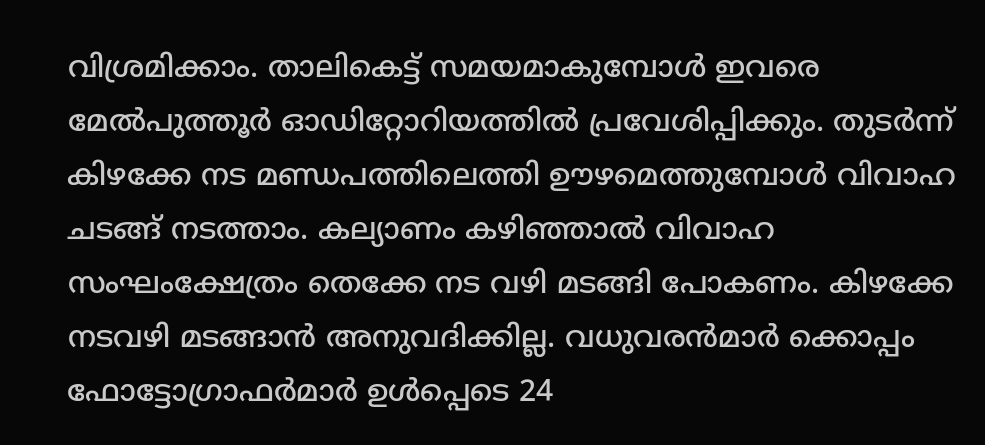വിശ്രമിക്കാം. താലികെട്ട് സമയമാകുമ്പോള്‍ ഇവരെ മേല്‍പുത്തൂര്‍ ഓഡിറ്റോറിയത്തില്‍ പ്രവേശിപ്പിക്കും. തുടര്‍ന്ന് കിഴക്കേ നട മണ്ഡപത്തിലെത്തി ഊഴമെത്തുമ്പോള്‍ വിവാഹ ചടങ്ങ് നടത്താം. കല്യാണം കഴിഞ്ഞാല്‍ വിവാഹ സംഘംക്ഷേത്രം തെക്കേ നട വഴി മടങ്ങി പോകണം. കിഴക്കേ നടവഴി മടങ്ങാന്‍ അനുവദിക്കില്ല. വധുവരന്‍മാര്‍ ക്കൊപ്പം ഫോട്ടോഗ്രാഫര്‍മാര്‍ ഉള്‍പ്പെടെ 24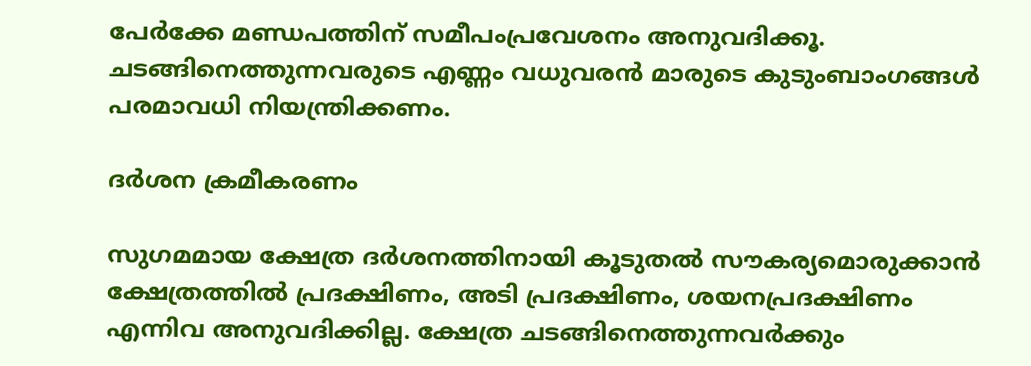പേര്‍ക്കേ മണ്ഡപത്തിന് സമീപംപ്രവേശനം അനുവദിക്കൂ. ചടങ്ങിനെത്തുന്നവരുടെ എണ്ണം വധുവരന്‍ മാരുടെ കുടുംബാംഗങ്ങള്‍ പരമാവധി നിയന്ത്രിക്കണം.

ദര്‍ശന ക്രമീകരണം

സുഗമമായ ക്ഷേത്ര ദര്‍ശനത്തിനായി കൂടുതല്‍ സൗകര്യമൊരുക്കാന്‍ ക്ഷേത്രത്തില്‍ പ്രദക്ഷിണം, അടി പ്രദക്ഷിണം, ശയനപ്രദക്ഷിണം എന്നിവ അനുവദിക്കില്ല. ക്ഷേത്ര ചടങ്ങിനെത്തുന്നവര്‍ക്കും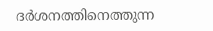ദര്‍ശനത്തിനെത്തുന്ന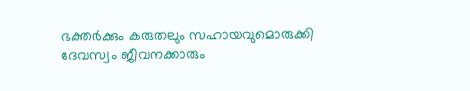ഭക്തര്‍ക്കും കരുതലും സഹായവുമൊരുക്കി ദേവസ്വം ജീവനക്കാരും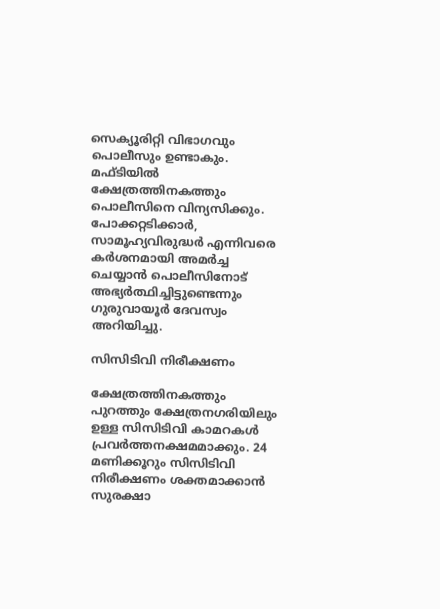സെക്യൂരിറ്റി വിഭാഗവും പൊലീസും ഉണ്ടാകും. മഫ്ടിയില്‍ ക്ഷേത്രത്തിനകത്തും പൊലീസിനെ വിന്യസിക്കും. പോക്കറ്റടിക്കാര്‍, സാമൂഹ്യവിരുദ്ധര്‍ എന്നിവരെ കര്‍ശനമായി അമര്‍ച്ച ചെയ്യാന്‍ പൊലീസിനോട് അഭ്യര്‍ത്ഥിച്ചിട്ടുണ്ടെന്നും ഗുരുവായൂര്‍ ദേവസ്വം അറിയിച്ചു.

സിസിടിവി നിരീക്ഷണം

ക്ഷേത്രത്തിനകത്തും പുറത്തും ക്ഷേത്രനഗരിയിലും ഉള്ള സിസിടിവി കാമറകള്‍ പ്രവര്‍ത്തനക്ഷമമാക്കും. 24 മണിക്കൂറും സിസിടിവി നിരീക്ഷണം ശക്തമാക്കാന്‍ സുരക്ഷാ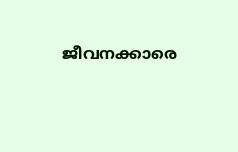ജീവനക്കാരെ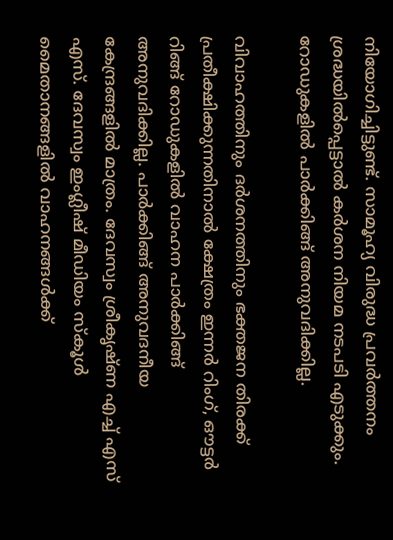നിയോഗിച്ചിട്ടുണ്ട്. സാമൂഹ്യ വിരുദ്ധ പ്രവര്‍ത്തനം ശ്രദ്ധയില്‍പ്പെട്ടാല്‍ കര്‍ശന നിയമ നടപടി എടുക്കും. റോഡുകളില്‍ പാര്‍ക്കിങ്ങ് അനുവദിക്കില്ല.

വിവാഹത്തിനും ദര്‍ശനത്തിനും ഭക്തജന തിരക്ക് പ്രതീക്ഷിക്കുന്നതിനാല്‍ ക്ഷേത്രം ഇന്നര്‍ റിംഗ്, ഔട്ടര്‍ റിങ്ങ് റോഡുകളില്‍ വാഹന പാര്‍ക്കിങ്ങ് അനുവദിക്കില്ല. പാര്‍ക്കിങ്ങ് അനുവദനീയ കേന്ദ്രങ്ങളില്‍ മാത്രം. ദേവസ്വം ശ്രീകൃഷ്ണ എച്ച് എസ് എസ്. ദേവസ്വം ഇംഗ്ലീഷ് മീഡിയം സ്‌കൂള്‍ മൈതാനങ്ങളില്‍ വാഹനങ്ങള്‍ക്ക്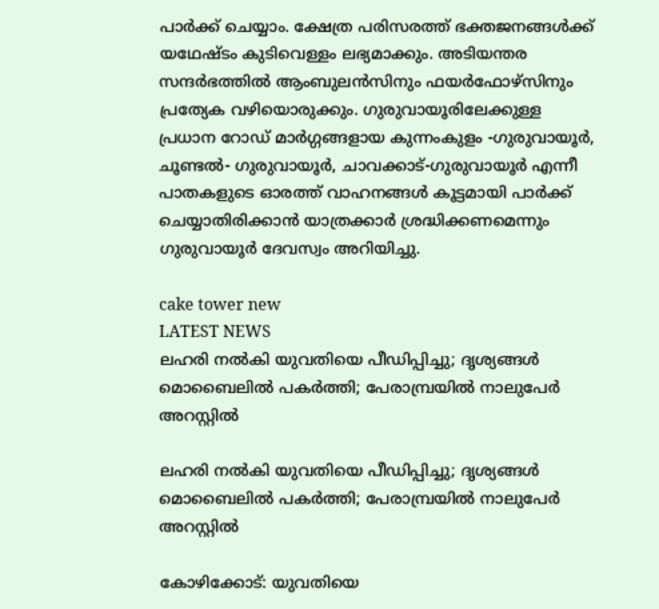പാര്‍ക്ക് ചെയ്യാം. ക്ഷേത്ര പരിസരത്ത് ഭക്തജനങ്ങള്‍ക്ക് യഥേഷ്ടം കുടിവെള്ളം ലഭ്യമാക്കും. അടിയന്തര സന്ദര്‍ഭത്തില്‍ ആംബുലന്‍സിനും ഫയര്‍ഫോഴ്‌സിനും പ്രത്യേക വഴിയൊരുക്കും. ഗുരുവായൂരിലേക്കുള്ള പ്രധാന റോഡ് മാര്‍ഗ്ഗങ്ങളായ കുന്നംകുളം -ഗുരുവായൂര്‍, ചൂണ്ടല്‍- ഗുരുവായൂര്‍, ചാവക്കാട്-ഗുരുവായൂര്‍ എന്നീ പാതകളുടെ ഓരത്ത് വാഹനങ്ങള്‍ കൂട്ടമായി പാര്‍ക്ക് ചെയ്യാതിരിക്കാന്‍ യാത്രക്കാര്‍ ശ്രദ്ധിക്കണമെന്നും ഗുരുവായൂര്‍ ദേവസ്വം അറിയിച്ചു.

cake tower new
LATEST NEWS
ലഹരി നല്‍കി യുവതിയെ പീഡിപ്പിച്ചു; ദൃശ്യങ്ങള്‍ മൊബൈലില്‍ പകര്‍ത്തി; പേരാമ്പ്രയില്‍ നാലുപേര്‍ അറസ്റ്റില്‍

ലഹരി നല്‍കി യുവതിയെ പീഡിപ്പിച്ചു; ദൃശ്യങ്ങള്‍ മൊബൈലില്‍ പകര്‍ത്തി; പേരാമ്പ്രയില്‍ നാലുപേര്‍ അറസ്റ്റില്‍

കോഴിക്കോട്: യുവതിയെ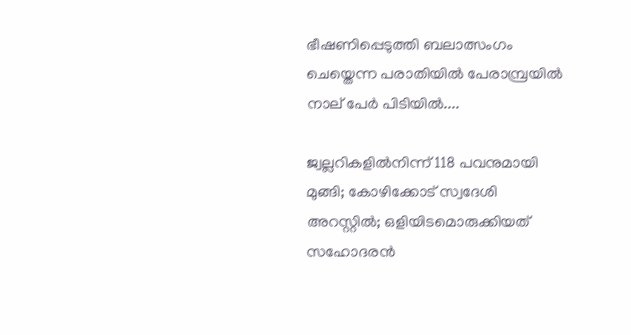ഭീഷണിപ്പെടുത്തി ബലാത്സംഗം ചെയ്തെന്ന പരാതിയിൽ ‌പേരാമ്പ്രയിൽ നാല് പേർ പിടിയിൽ....

ജ്വല്ലറികളില്‍നിന്ന് 118 പവനുമായി മുങ്ങി; കോഴിക്കോട് സ്വദേശി അറസ്റ്റില്‍; ഒളിയിടമൊരുക്കിയത് സഹോദരന്‍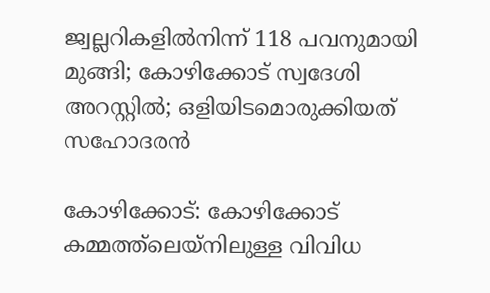ജ്വല്ലറികളില്‍നിന്ന് 118 പവനുമായി മുങ്ങി; കോഴിക്കോട് സ്വദേശി അറസ്റ്റില്‍; ഒളിയിടമൊരുക്കിയത് സഹോദരന്‍

കോഴിക്കോട്: കോഴിക്കോട് കമ്മത്ത്ലെയ്നിലുള്ള വിവിധ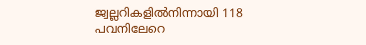ജ്വല്ലറികളില്‍നിന്നായി 118 പവനിലേറെ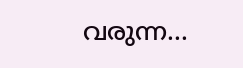വരുന്ന...